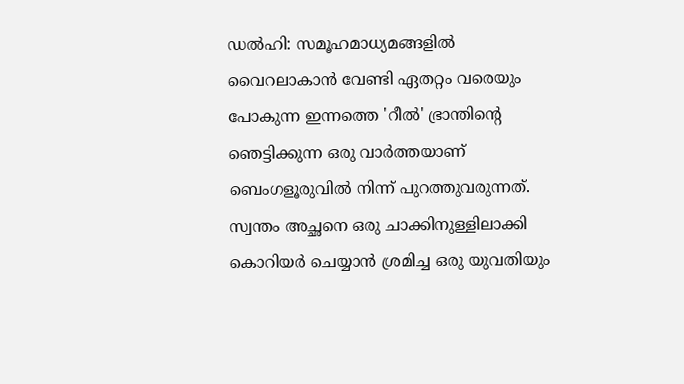ഡൽഹി: സമൂഹമാധ്യമങ്ങളിൽ വൈറലാകാൻ വേണ്ടി ഏതറ്റം വരെയും പോകുന്ന ഇന്നത്തെ 'റീൽ' ഭ്രാന്തിന്റെ ഞെട്ടിക്കുന്ന ഒരു വാർത്തയാണ് ബെംഗളൂരുവിൽ നിന്ന് പുറത്തുവരുന്നത്. സ്വന്തം അച്ഛനെ ഒരു ചാക്കിനുള്ളിലാക്കി കൊറിയർ ചെയ്യാൻ ശ്രമിച്ച ഒരു യുവതിയും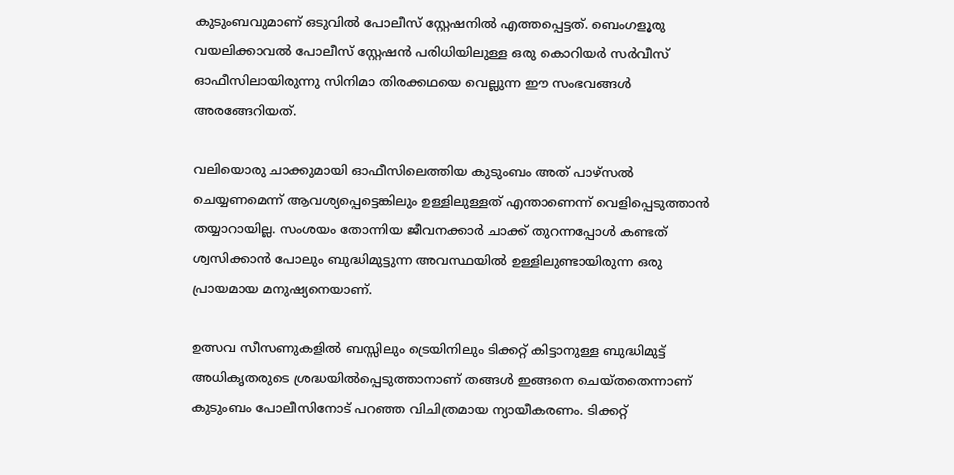കുടുംബവുമാണ് ഒടുവിൽ പോലീസ് സ്റ്റേഷനിൽ എത്തപ്പെട്ടത്. ബെംഗളൂരു വയലിക്കാവൽ പോലീസ് സ്റ്റേഷൻ പരിധിയിലുള്ള ഒരു കൊറിയർ സർവീസ് ഓഫീസിലായിരുന്നു സിനിമാ തിരക്കഥയെ വെല്ലുന്ന ഈ സംഭവങ്ങൾ അരങ്ങേറിയത്.

വലിയൊരു ചാക്കുമായി ഓഫീസിലെത്തിയ കുടുംബം അത് പാഴ്സൽ ചെയ്യണമെന്ന് ആവശ്യപ്പെട്ടെങ്കിലും ഉള്ളിലുള്ളത് എന്താണെന്ന് വെളിപ്പെടുത്താൻ തയ്യാറായില്ല. സംശയം തോന്നിയ ജീവനക്കാർ ചാക്ക് തുറന്നപ്പോൾ കണ്ടത് ശ്വസിക്കാൻ പോലും ബുദ്ധിമുട്ടുന്ന അവസ്ഥയിൽ ഉള്ളിലുണ്ടായിരുന്ന ഒരു പ്രായമായ മനുഷ്യനെയാണ്.

ഉത്സവ സീസണുകളിൽ ബസ്സിലും ട്രെയിനിലും ടിക്കറ്റ് കിട്ടാനുള്ള ബുദ്ധിമുട്ട് അധികൃതരുടെ ശ്രദ്ധയിൽപ്പെടുത്താനാണ് തങ്ങൾ ഇങ്ങനെ ചെയ്തതെന്നാണ് കുടുംബം പോലീസിനോട് പറഞ്ഞ വിചിത്രമായ ന്യായീകരണം. ടിക്കറ്റ്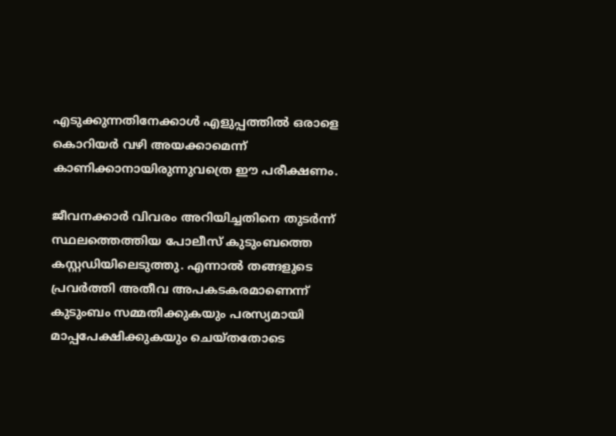എടുക്കുന്നതിനേക്കാൾ എളുപ്പത്തിൽ ഒരാളെ കൊറിയർ വഴി അയക്കാമെന്ന് കാണിക്കാനായിരുന്നുവത്രെ ഈ പരീക്ഷണം.

ജീവനക്കാർ വിവരം അറിയിച്ചതിനെ തുടർന്ന് സ്ഥലത്തെത്തിയ പോലീസ് കുടുംബത്തെ കസ്റ്റഡിയിലെടുത്തു. എന്നാൽ തങ്ങളുടെ പ്രവർത്തി അതീവ അപകടകരമാണെന്ന് കുടുംബം സമ്മതിക്കുകയും പരസ്യമായി മാപ്പപേക്ഷിക്കുകയും ചെയ്തതോടെ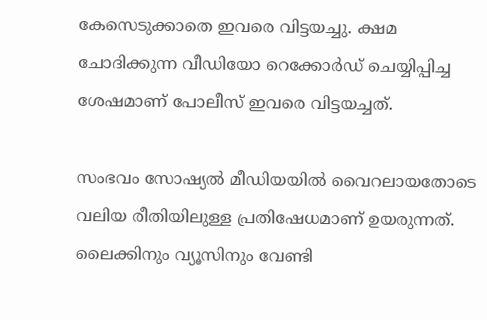കേസെടുക്കാതെ ഇവരെ വിട്ടയച്ചു. ക്ഷമ ചോദിക്കുന്ന വീഡിയോ റെക്കോർഡ് ചെയ്യിപ്പിച്ച ശേഷമാണ് പോലീസ് ഇവരെ വിട്ടയച്ചത്.

സംഭവം സോഷ്യൽ മീഡിയയിൽ വൈറലായതോടെ വലിയ രീതിയിലുള്ള പ്രതിഷേധമാണ് ഉയരുന്നത്. ലൈക്കിനും വ്യൂസിനും വേണ്ടി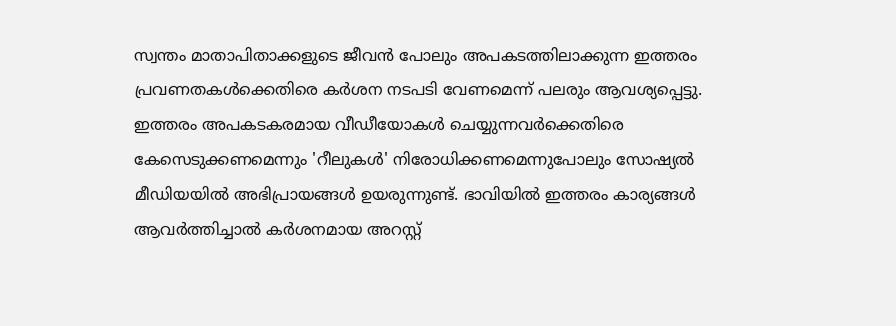സ്വന്തം മാതാപിതാക്കളുടെ ജീവൻ പോലും അപകടത്തിലാക്കുന്ന ഇത്തരം പ്രവണതകൾക്കെതിരെ കർശന നടപടി വേണമെന്ന് പലരും ആവശ്യപ്പെട്ടു. ഇത്തരം അപകടകരമായ വീഡീയോകൾ ചെയ്യുന്നവർക്കെതിരെ കേസെടുക്കണമെന്നും 'റീലുകൾ' നിരോധിക്കണമെന്നുപോലും സോഷ്യൽ മീഡിയയിൽ അഭിപ്രായങ്ങൾ ഉയരുന്നുണ്ട്. ഭാവിയിൽ ഇത്തരം കാര്യങ്ങൾ ആവർത്തിച്ചാൽ കർശനമായ അറസ്റ്റ്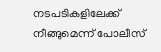നടപടികളിലേക്ക് നീങ്ങുമെന്ന് പോലീസ്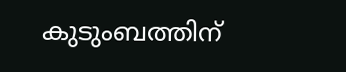കുടുംബത്തിന്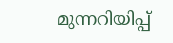മുന്നറിയിപ്പ്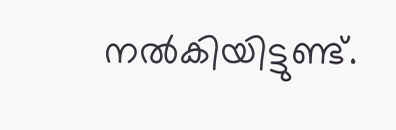നൽകിയിട്ടുണ്ട്.